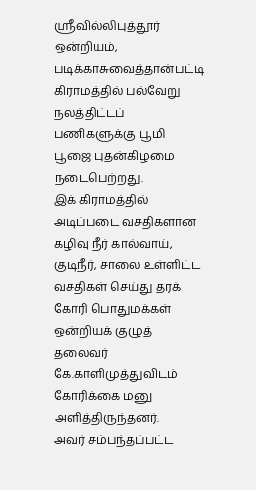ஸ்ரீவில்லிபுத்தூர் ஒன்றியம், படிக்காசுவைத்தான்பட்டி கிராமத்தில் பல்வேறு நலத்திட்டப் பணிகளுக்கு பூமி பூஜை புதன்கிழமை நடைபெற்றது.
இக் கிராமத்தில் அடிப்படை வசதிகளான கழிவு நீர் கால்வாய், குடிநீர், சாலை உள்ளிட்ட வசதிகள் செய்து தரக் கோரி பொதுமக்கள் ஒன்றியக் குழுத் தலைவர் கே.காளிமுத்துவிடம் கோரிக்கை மனு அளித்திருந்தனர்.
அவர் சம்பந்தப்பட்ட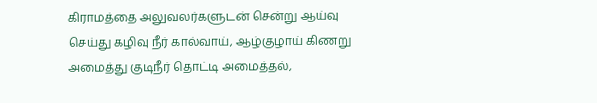கிராமத்தை அலுவலர்களுடன் சென்று ஆய்வு செய்து கழிவு நீர் கால்வாய், ஆழ்குழாய் கிணறு அமைத்து குடிநீர் தொட்டி அமைத்தல்,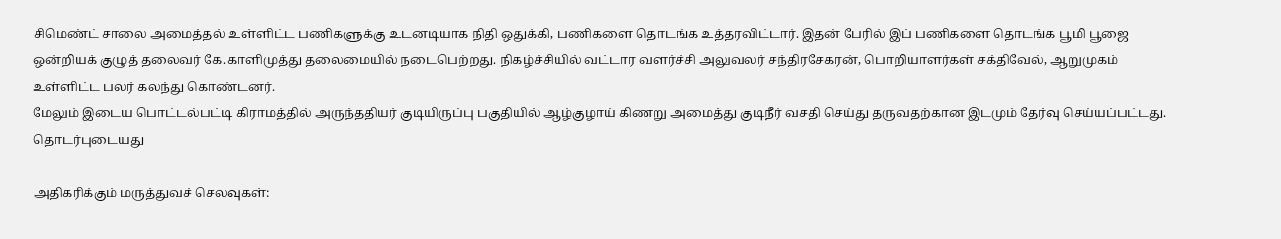சிமெண்ட் சாலை அமைத்தல் உள்ளிட்ட பணிகளுக்கு உடனடியாக நிதி ஒதுக்கி, பணிகளை தொடங்க உத்தரவிட்டார். இதன் பேரில் இப் பணிகளை தொடங்க பூமி பூஜை ஒன்றியக் குழுத் தலைவர் கே.காளிமுத்து தலைமையில் நடைபெற்றது. நிகழ்ச்சியில் வட்டார வளர்ச்சி அலுவலர் சந்திரசேகரன், பொறியாளர்கள் சக்திவேல், ஆறுமுகம் உள்ளிட்ட பலர் கலந்து கொண்டனர்.
மேலும் இடைய பொட்டல்பட்டி கிராமத்தில் அருந்ததியர் குடியிருப்பு பகுதியில் ஆழ்குழாய் கிணறு அமைத்து குடிநீர் வசதி செய்து தருவதற்கான இடமும் தேர்வு செய்யப்பட்டது.
தொடர்புடையது

அதிகரிக்கும் மருத்துவச் செலவுகள்: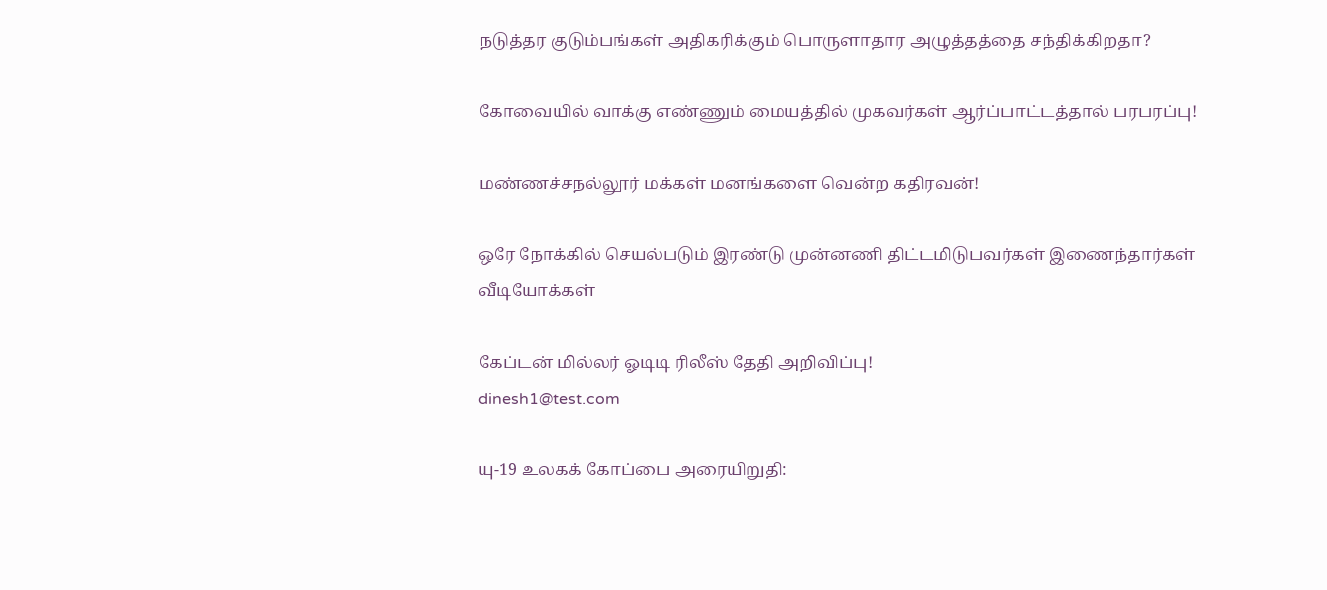நடுத்தர குடும்பங்கள் அதிகரிக்கும் பொருளாதார அழுத்தத்தை சந்திக்கிறதா?

கோவையில் வாக்கு எண்ணும் மையத்தில் முகவர்கள் ஆர்ப்பாட்டத்தால் பரபரப்பு!

மண்ணச்சநல்லூர் மக்கள் மனங்களை வென்ற கதிரவன்!

ஒரே நோக்கில் செயல்படும் இரண்டு முன்னணி திட்டமிடுபவர்கள் இணைந்தார்கள்
வீடியோக்கள்

கேப்டன் மில்லர் ஓடிடி ரிலீஸ் தேதி அறிவிப்பு!
dinesh1@test.com

யு-19 உலகக் கோப்பை அரையிறுதி: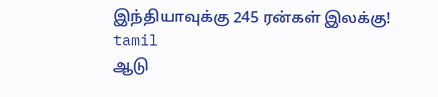இந்தியாவுக்கு 245 ரன்கள் இலக்கு!
tamil
ஆடு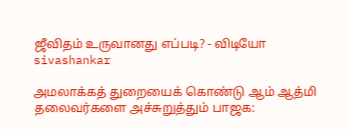ஜீவிதம் உருவானது எப்படி? - விடியோ
sivashankar

அமலாக்கத் துறையைக் கொண்டு ஆம் ஆத்மி தலைவர்களை அச்சுறுத்தும் பாஜக: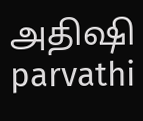அதிஷி
parvathi